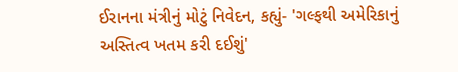ઈરાનના મંત્રીનું મોટું નિવેદન, કહ્યું- 'ગલ્ફથી અમેરિકાનું અસ્તિત્વ ખતમ કરી દઈશું'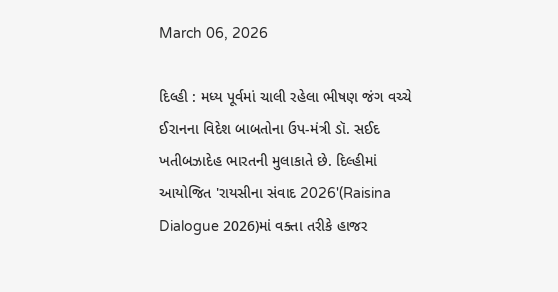March 06, 2026

દિલ્હી : મધ્ય પૂર્વમાં ચાલી રહેલા ભીષણ જંગ વચ્ચે ઈરાનના વિદેશ બાબતોના ઉપ-મંત્રી ડૉ. સઈદ ખતીબઝાદેહ ભારતની મુલાકાતે છે. દિલ્હીમાં આયોજિત 'રાયસીના સંવાદ 2026'(Raisina Dialogue 2026)માં વક્તા તરીકે હાજર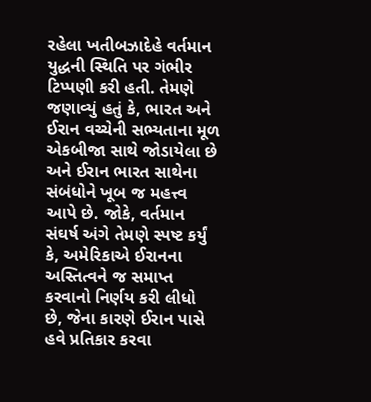રહેલા ખતીબઝાદેહે વર્તમાન યુદ્ધની સ્થિતિ પર ગંભીર ટિપ્પણી કરી હતી. તેમણે જણાવ્યું હતું કે, ભારત અને ઈરાન વચ્ચેની સભ્યતાના મૂળ એકબીજા સાથે જોડાયેલા છે અને ઈરાન ભારત સાથેના સંબંધોને ખૂબ જ મહત્ત્વ આપે છે. જોકે, વર્તમાન સંઘર્ષ અંગે તેમણે સ્પષ્ટ કર્યું કે, અમેરિકાએ ઈરાનના અસ્તિત્વને જ સમાપ્ત કરવાનો નિર્ણય કરી લીધો છે, જેના કારણે ઈરાન પાસે હવે પ્રતિકાર કરવા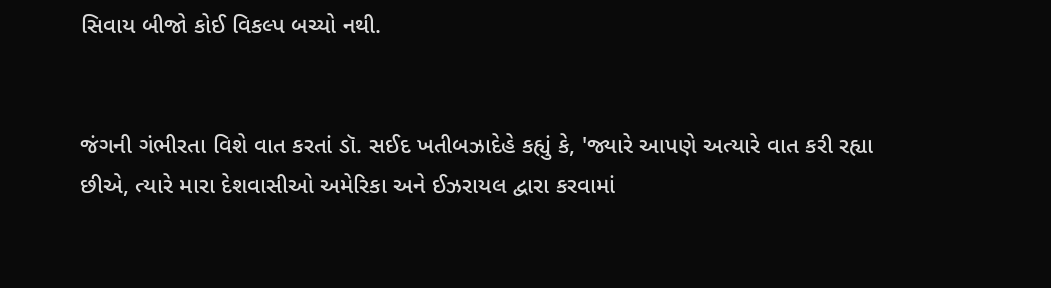સિવાય બીજો કોઈ વિકલ્પ બચ્યો નથી.


જંગની ગંભીરતા વિશે વાત કરતાં ડૉ. સઈદ ખતીબઝાદેહે કહ્યું કે, 'જ્યારે આપણે અત્યારે વાત કરી રહ્યા છીએ, ત્યારે મારા દેશવાસીઓ અમેરિકા અને ઈઝરાયલ દ્વારા કરવામાં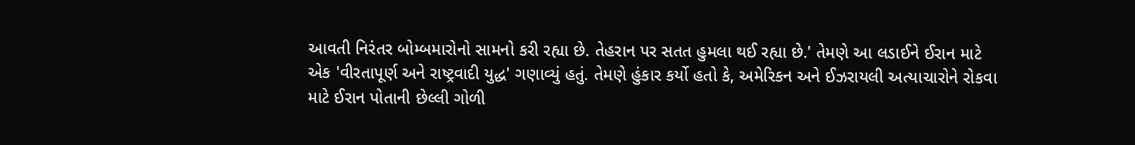આવતી નિરંતર બોમ્બમારોનો સામનો કરી રહ્યા છે. તેહરાન પર સતત હુમલા થઈ રહ્યા છે.' તેમણે આ લડાઈને ઈરાન માટે એક 'વીરતાપૂર્ણ અને રાષ્ટ્રવાદી યુદ્ધ' ગણાવ્યું હતું. તેમણે હુંકાર કર્યો હતો કે, અમેરિકન અને ઈઝરાયલી અત્યાચારોને રોકવા માટે ઈરાન પોતાની છેલ્લી ગોળી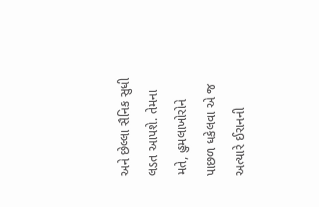અને છેલ્લા સૈનિક સુધી લડત આપશે. તેમના મતે, હુમલાખોરોને પાછળ ધકેલવા એ જ અત્યારે ઈરાનની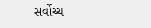સર્વોચ્ચ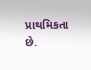પ્રાથમિકતા છે.